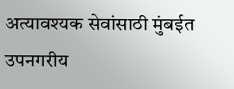अत्यावश्यक सेवांसाठी मुंबईत उपनगरीय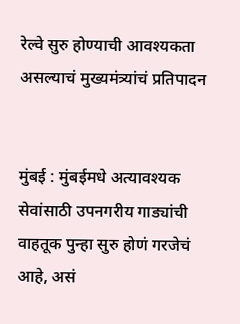रेल्वे सुरु होण्याची आवश्यकता असल्याचं मुख्यमंत्र्यांचं प्रतिपादन


मुंबई : मुंबईमधे अत्यावश्यक सेवांसाठी उपनगरीय गाड्यांची वाहतूक पुन्हा सुरु होणं गरजेचं आहे, असं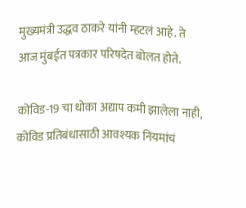मुख्यमंत्री उद्धव ठाकरे यांनी म्हटलं आहे. ते आज मुंबईत पत्रकार परिषदेत बोलत होते.

कोविड-19 चा धोका अद्याप कमी झालेला नाही, कोविड प्रतिबंधासाठी आवश्यक नियमांचं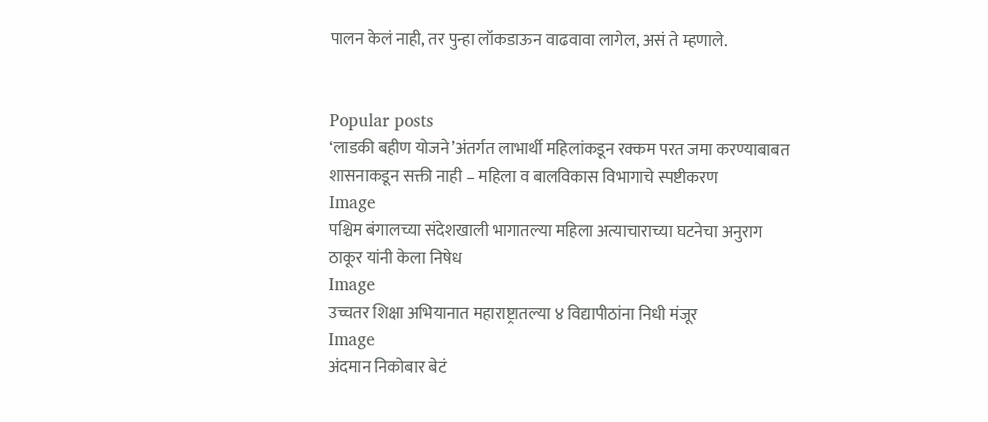पालन केलं नाही, तर पुन्हा लॉकडाऊन वाढवावा लागेल, असं ते म्हणाले.


Popular posts
‘लाडकी बहीण योजने’अंतर्गत लाभार्थी महिलांकडून रक्कम परत जमा करण्याबाबत शासनाकडून सक्ती नाही – महिला व बालविकास विभागाचे स्पष्टीकरण
Image
पश्चिम बंगालच्या संदेशखाली भागातल्या महिला अत्याचाराच्या घटनेचा अनुराग ठाकूर यांनी केला निषेध
Image
उच्चतर शिक्षा अभियानात महाराष्ट्रातल्या ४ विद्यापीठांना निधी मंजूर
Image
अंदमान निकोबार बेटं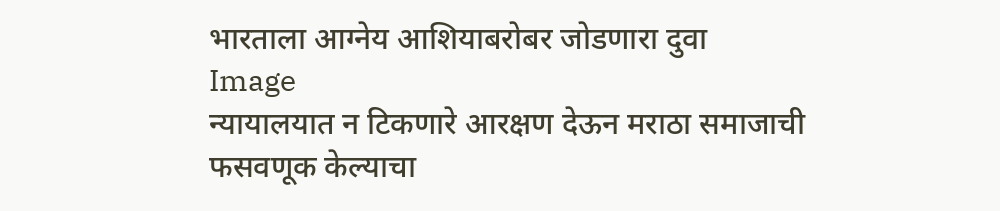भारताला आग्नेय आशियाबरोबर जोडणारा दुवा
Image
न्यायालयात न टिकणारे आरक्षण देऊन मराठा समाजाची फसवणूक केल्याचा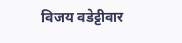विजय वडेट्टीवार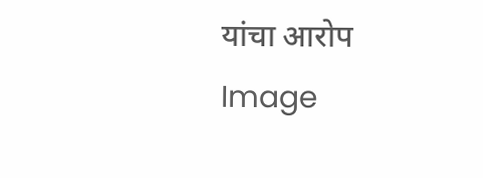यांचा आरोप
Image